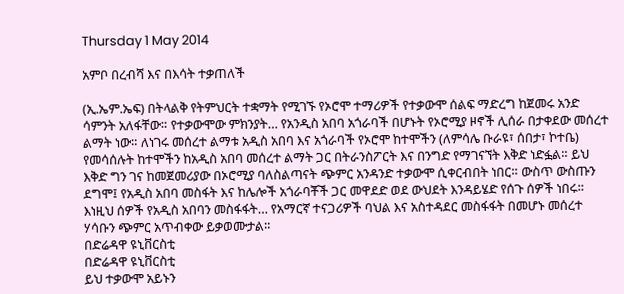Thursday 1 May 2014

አምቦ በረብሻ እና በእሳት ተቃጠለች

(ኢ.ኤም.ኤፍ) በትላልቅ የትምህርት ተቋማት የሚገኙ የኦሮሞ ተማሪዎች የተቃውሞ ሰልፍ ማድረግ ከጀመሩ አንድ ሳምንት አለፋቸው። የተቃውሞው ምክንያት… የአንዲስ አበባ አጎራባች በሆኑት የኦሮሚያ ዞኖች ሊሰራ በታቀደው መሰረተ ልማት ነው። ለነገሩ መሰረተ ልማቱ አዲስ አበባ እና አጎራባች የኦሮሞ ከተሞችን (ለምሳሌ ቡራዩ፣ ሰበታ፣ ኮተቤ) የመሳሰሉት ከተሞችን ከአዲስ አበባ መሰረተ ልማት ጋር በትራንስፖርት እና በንግድ የማገናኘት እቅድ ነድፏል። ይህ እቅድ ግን ገና ከመጀመሪያው በኦሮሚያ ባለስልጣናት ጭምር አንዳንድ ተቃውሞ ሲቀርብበት ነበር። ውስጥ ውስጡን ደግሞ፤ የአዲስ አበባ መስፋት እና ከሌሎች አጎራባቾች ጋር መዋደድ ወደ ውህደት እንዳይሄድ የሰጉ ሰዎች ነበሩ። እነዚህ ሰዎች የአዲስ አበባን መስፋፋት… የአማርኛ ተናጋሪዎች ባህል እና አስተዳደር መስፋፋት በመሆኑ መሰረተ ሃሳቡን ጭምር አጥብቀው ይቃወሙታል።
በድሬዳዋ ዩኒቨርስቲ
በድሬዳዋ ዩኒቨርስቲ
ይህ ተቃውሞ አይኑን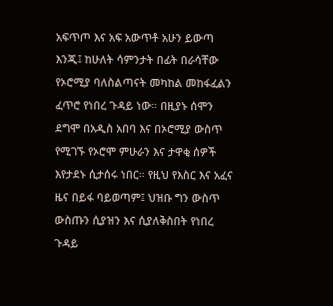አፍጥጦ እና አፍ አውጥቶ አሁን ይውጣ እንጂ፤ ከሁለት ሳምንታት በፊት በራሳቸው የኦሮሚያ ባለስልጣናት መካከል መከፋፈልን ፈጥሮ የነበረ ጉዳይ ነው። በዚያኑ ሰሞን ደግሞ በአዲስ አበባ እና በኦሮሚያ ውስጥ የሚገኙ የኦሮሞ ምሁራን እና ታዋቂ ሰዎች እየታደኑ ሲታሰሩ ነበር። የዚህ የእስር እና አፈና   ዜና በይፋ ባይወጣም፤ ህዝቡ ግን ውስጥ ውስጡን ሲያዝን እና ሲያለቅስበት የነበረ ጉዳይ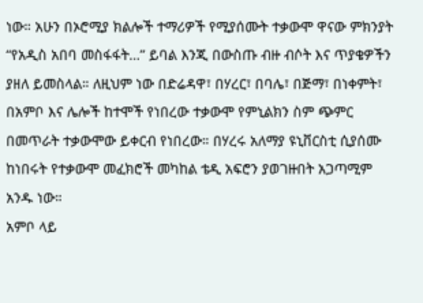ነው። አሁን በኦሮሚያ ክልሎች ተማሪዎች የሚያሰሙት ተቃውሞ ዋናው ምክንያት “የአዲስ አበባ መስፋፋት…” ይባል እንጂ በውስጡ ብዙ ብሶት እና ጥያቄዎችን ያዘለ ይመስላል። ለዚህም ነው በድሬዳዋ፣ በሃረር፣ በባሌ፣ በጅማ፣ በነቀምት፣ በአምቦ እና ሌሎች ከተሞች የነበረው ተቃውሞ የምኒልክን ስም ጭምር በመጥራት ተቃውሞው ይቀርብ የነበረው። በሃረሩ አለማያ ዩኒቨርስቲ ሲያሰሙ ከነበሩት የተቃውሞ መፈክሮች መካከል ቴዲ አፍሮን ያወገዙበት አጋጣሚም አንዱ ነው።
አምቦ ላይ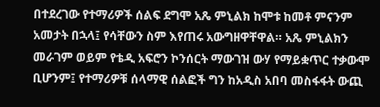በተደረገው የተማሪዎች ሰልፍ ደግሞ አጼ ምኒልክ ከሞቱ ከመቶ ምናንም አመታት በኋላ፤ የሳቸውን ስም እየጠሩ አውግዘዋቸዋል። አጼ ምኒልክን መራገም ወይም የቴዲ አፍሮን ኮንሰርት ማውገዝ ውሃ የማይቋጥር ተቃውሞ ቢሆንም፤ የተማሪዎቹ ሰላማዊ ሰልፎች ግን ከአዲስ አበባ መስፋፋት ውጪ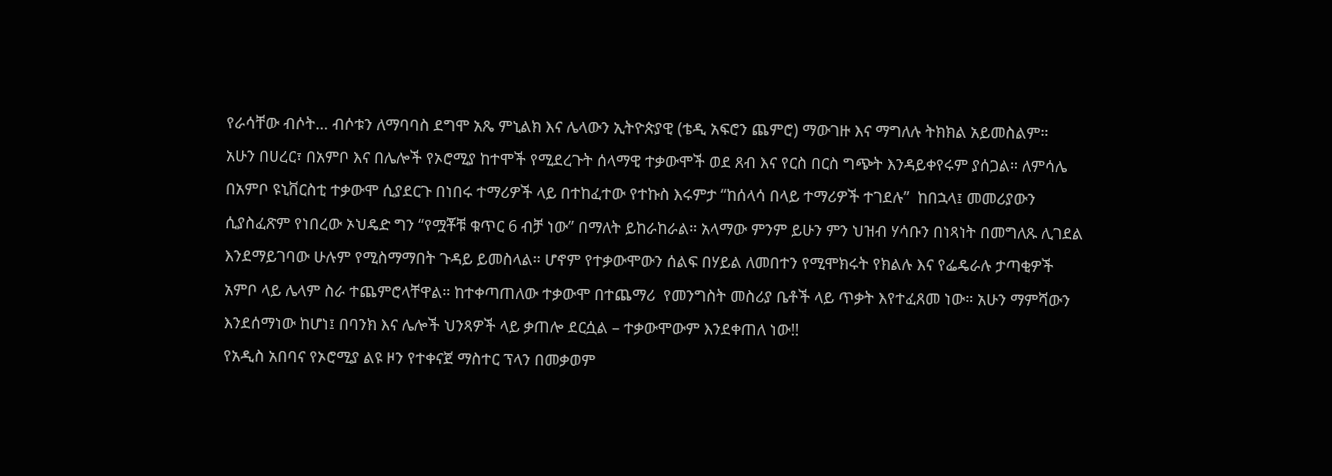የራሳቸው ብሶት… ብሶቱን ለማባባስ ደግሞ አጼ ምኒልክ እና ሌላውን ኢትዮጵያዊ (ቴዲ አፍሮን ጨምሮ) ማውገዙ እና ማግለሉ ትክክል አይመስልም።
አሁን በሀረር፣ በአምቦ እና በሌሎች የኦሮሚያ ከተሞች የሚደረጉት ሰላማዊ ተቃውሞች ወደ ጸብ እና የርስ በርስ ግጭት እንዳይቀየሩም ያሰጋል። ለምሳሌ በአምቦ ዩኒቨርስቲ ተቃውሞ ሲያደርጉ በነበሩ ተማሪዎች ላይ በተከፈተው የተኩስ እሩምታ “ከሰላሳ በላይ ተማሪዎች ተገደሉ”  ከበኋላ፤ መመሪያውን ሲያስፈጽም የነበረው ኦህዴድ ግን “የሟቾቹ ቁጥር 6 ብቻ ነው” በማለት ይከራከራል። አላማው ምንም ይሁን ምን ህዝብ ሃሳቡን በነጻነት በመግለጹ ሊገደል እንደማይገባው ሁሉም የሚስማማበት ጉዳይ ይመስላል። ሆኖም የተቃውሞውን ሰልፍ በሃይል ለመበተን የሚሞክሩት የክልሉ እና የፌዴራሉ ታጣቂዎች አምቦ ላይ ሌላም ስራ ተጨምሮላቸዋል። ከተቀጣጠለው ተቃውሞ በተጨማሪ  የመንግስት መስሪያ ቤቶች ላይ ጥቃት እየተፈጸመ ነው። አሁን ማምሻውን እንደሰማነው ከሆነ፤ በባንክ እና ሌሎች ህንጻዎች ላይ ቃጠሎ ደርሷል – ተቃውሞውም እንደቀጠለ ነው!!
የአዲስ አበባና የኦሮሚያ ልዩ ዞን የተቀናጀ ማስተር ፕላን በመቃወም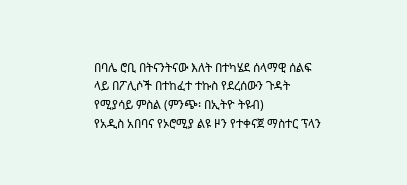በባሌ ሮቢ በትናንትናው እለት በተካሄደ ሰላማዊ ሰልፍ ላይ በፖሊሶች በተከፈተ ተኩስ የደረሰውን ጉዳት የሚያሳይ ምስል (ምንጭ፡ በኢትዮ ትዩብ)
የአዲስ አበባና የኦሮሚያ ልዩ ዞን የተቀናጀ ማስተር ፕላን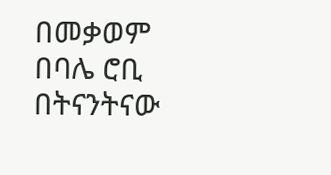በመቃወም በባሌ ሮቢ በትናንትናው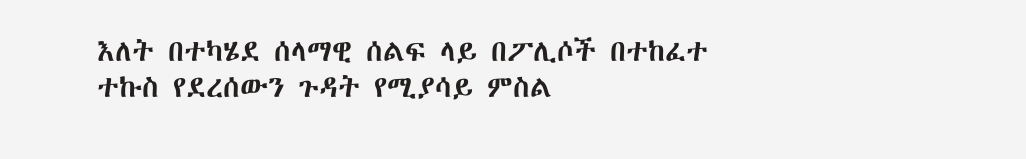እለት በተካሄደ ሰላማዊ ሰልፍ ላይ በፖሊሶች በተከፈተ ተኩስ የደረሰውን ጉዳት የሚያሳይ ምስል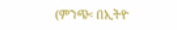(ምንጭ፡ በኢትዮ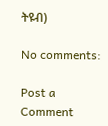ትዩብ)

No comments:

Post a Comment